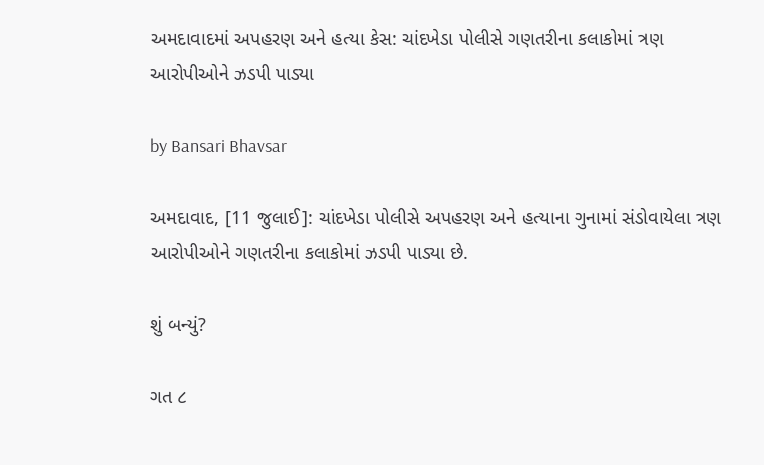અમદાવાદમાં અપહરણ અને હત્યા કેસ: ચાંદખેડા પોલીસે ગણતરીના કલાકોમાં ત્રણ આરોપીઓને ઝડપી પાડ્યા

by Bansari Bhavsar

અમદાવાદ, [11 જુલાઈ]: ચાંદખેડા પોલીસે અપહરણ અને હત્યાના ગુનામાં સંડોવાયેલા ત્રણ આરોપીઓને ગણતરીના કલાકોમાં ઝડપી પાડ્યા છે.

શું બન્યું?

ગત ૮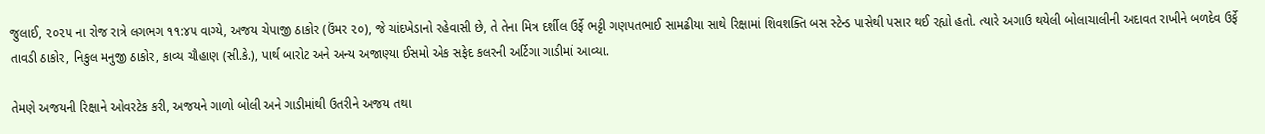જુલાઈ, ૨૦૨૫ ના રોજ રાત્રે લગભગ ૧૧:૪૫ વાગ્યે, અજય ચેપાજી ઠાકોર (ઉંમર ૨૦), જે ચાંદખેડાનો રહેવાસી છે, તે તેના મિત્ર દર્શીલ ઉર્ફે ભટ્ટી ગણપતભાઈ સામઢીયા સાથે રિક્ષામાં શિવશક્તિ બસ સ્ટેન્ડ પાસેથી પસાર થઈ રહ્યો હતો. ત્યારે અગાઉ થયેલી બોલાચાલીની અદાવત રાખીને બળદેવ ઉર્ફે તાવડી ઠાકોર, નિકુલ મનુજી ઠાકોર, કાવ્ય ચૌહાણ (સી.કે.), પાર્થ બારોટ અને અન્ય અજાણ્યા ઈસમો એક સફેદ કલરની અર્ટિગા ગાડીમાં આવ્યા.

તેમણે અજયની રિક્ષાને ઓવરટેક કરી, અજયને ગાળો બોલી અને ગાડીમાંથી ઉતરીને અજય તથા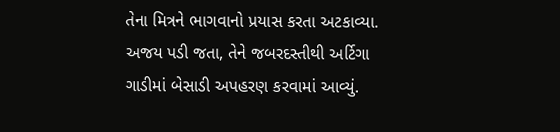તેના મિત્રને ભાગવાનો પ્રયાસ કરતા અટકાવ્યા. અજય પડી જતા, તેને જબરદસ્તીથી અર્ટિગા ગાડીમાં બેસાડી અપહરણ કરવામાં આવ્યું.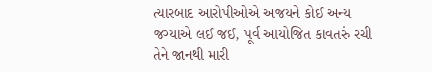ત્યારબાદ આરોપીઓએ અજયને કોઈ અન્ય જગ્યાએ લઈ જઈ, પૂર્વ આયોજિત કાવતરું રચી તેને જાનથી મારી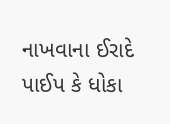નાખવાના ઈરાદે પાઈપ કે ધોકા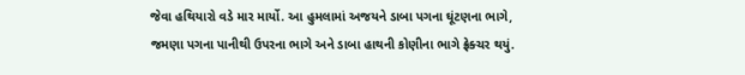જેવા હથિયારો વડે માર માર્યો. આ હુમલામાં અજયને ડાબા પગના ઘૂંટણના ભાગે, જમણા પગના પાનીથી ઉપરના ભાગે અને ડાબા હાથની કોણીના ભાગે ફ્રેક્ચર થયું.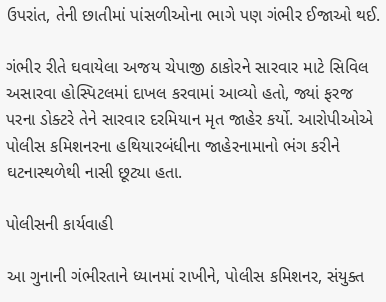ઉપરાંત, તેની છાતીમાં પાંસળીઓના ભાગે પણ ગંભીર ઈજાઓ થઈ.

ગંભીર રીતે ઘવાયેલા અજય ચેપાજી ઠાકોરને સારવાર માટે સિવિલ અસારવા હોસ્પિટલમાં દાખલ કરવામાં આવ્યો હતો, જ્યાં ફરજ પરના ડોક્ટરે તેને સારવાર દરમિયાન મૃત જાહેર કર્યો. આરોપીઓએ પોલીસ કમિશનરના હથિયારબંધીના જાહેરનામાનો ભંગ કરીને ઘટનાસ્થળેથી નાસી છૂટ્યા હતા.

પોલીસની કાર્યવાહી

આ ગુનાની ગંભીરતાને ધ્યાનમાં રાખીને, પોલીસ કમિશનર, સંયુક્ત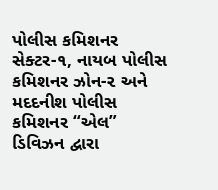પોલીસ કમિશનર સેક્ટર-૧, નાયબ પોલીસ કમિશનર ઝોન-૨ અને મદદનીશ પોલીસ કમિશનર “એલ” ડિવિઝન દ્વારા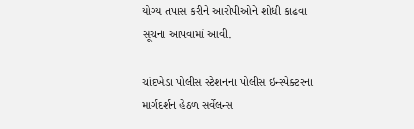યોગ્ય તપાસ કરીને આરોપીઓને શોધી કાઢવા સૂચના આપવામાં આવી.

ચાંદખેડા પોલીસ સ્ટેશનના પોલીસ ઇન્સ્પેક્ટરના માર્ગદર્શન હેઠળ સર્વેલન્સ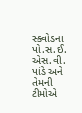સ્ક્વોડના પો.સ.ઈ. એસ.વી. પાંડે અને તેમની ટીમોએ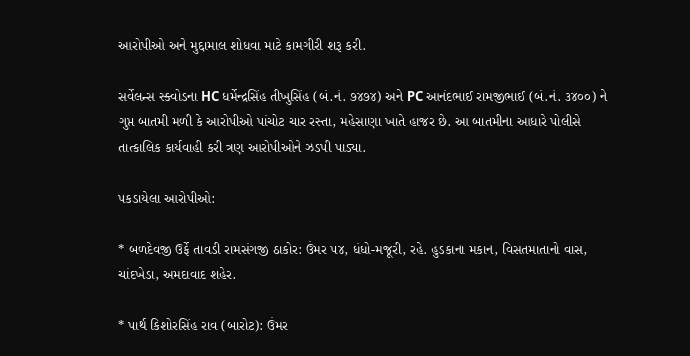આરોપીઓ અને મુદ્દામાલ શોધવા માટે કામગીરી શરૂ કરી.

સર્વેલન્સ સ્ક્વોડના HC ધર્મેન્દ્રસિંહ તીખુસિંહ (બં.નં. ૭૪૭૪) અને PC આનંદભાઈ રામજીભાઈ (બં.નં. ૩૪૦૦) ને ગુપ્ત બાતમી મળી કે આરોપીઓ પાંચોટ ચાર રસ્તા, મહેસાણા ખાતે હાજર છે. આ બાતમીના આધારે પોલીસે તાત્કાલિક કાર્યવાહી કરી ત્રણ આરોપીઓને ઝડપી પાડ્યા.

પકડાયેલા આરોપીઓ:

* બળદેવજી ઉર્ફે તાવડી રામસંગજી ઠાકોર: ઉંમર ૫૪, ધંધો-મજૂરી, રહે. હુડકાના મકાન, વિસતમાતાનો વાસ, ચાંદખેડા, અમદાવાદ શહેર.

* પાર્થ કિશોરસિંહ રાવ (બારોટ): ઉંમર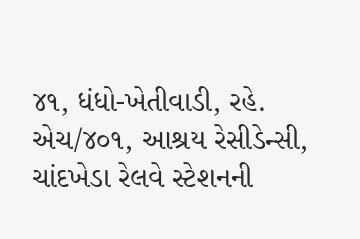૪૧, ધંધો-ખેતીવાડી, રહે. એચ/૪૦૧, આશ્રય રેસીડેન્સી, ચાંદખેડા રેલવે સ્ટેશનની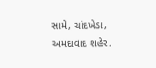સામે, ચાંદખેડા, અમદાવાદ શહેર.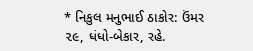* નિકુલ મનુભાઈ ઠાકોર: ઉંમર ૨૯, ધંધો-બેકાર, રહે.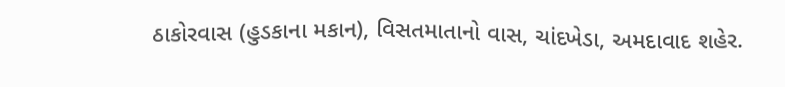ઠાકોરવાસ (હુડકાના મકાન), વિસતમાતાનો વાસ, ચાંદખેડા, અમદાવાદ શહેર.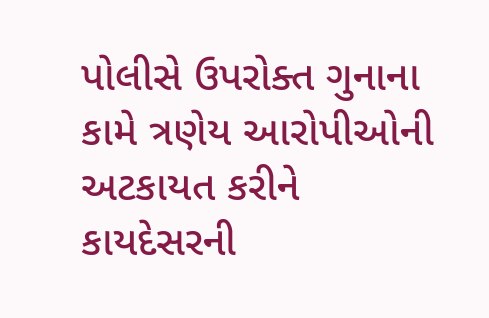પોલીસે ઉપરોક્ત ગુનાના કામે ત્રણેય આરોપીઓની અટકાયત કરીને કાયદેસરની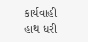કાર્યવાહી હાથ ધરી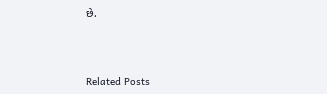છે.



Related Posts